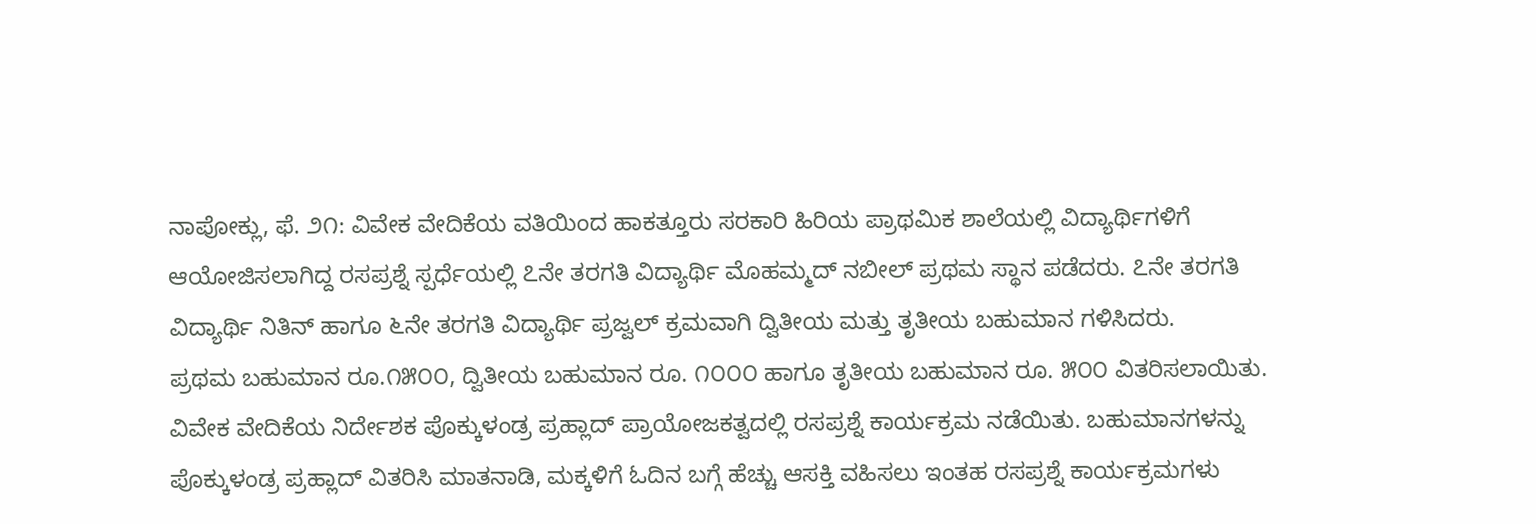ನಾಪೋಕ್ಲು, ಫೆ. ೨೧: ವಿವೇಕ ವೇದಿಕೆಯ ವತಿಯಿಂದ ಹಾಕತ್ತೂರು ಸರಕಾರಿ ಹಿರಿಯ ಪ್ರಾಥಮಿಕ ಶಾಲೆಯಲ್ಲಿ ವಿದ್ಯಾರ್ಥಿಗಳಿಗೆ ಆಯೋಜಿಸಲಾಗಿದ್ದ ರಸಪ್ರಶ್ನೆ ಸ್ಪರ್ಧೆಯಲ್ಲಿ ೭ನೇ ತರಗತಿ ವಿದ್ಯಾರ್ಥಿ ಮೊಹಮ್ಮದ್ ನಬೀಲ್ ಪ್ರಥಮ ಸ್ಥಾನ ಪಡೆದರು. ೭ನೇ ತರಗತಿ ವಿದ್ಯಾರ್ಥಿ ನಿತಿನ್ ಹಾಗೂ ೬ನೇ ತರಗತಿ ವಿದ್ಯಾರ್ಥಿ ಪ್ರಜ್ವಲ್ ಕ್ರಮವಾಗಿ ದ್ವಿತೀಯ ಮತ್ತು ತೃತೀಯ ಬಹುಮಾನ ಗಳಿಸಿದರು.
ಪ್ರಥಮ ಬಹುಮಾನ ರೂ.೧೫೦೦, ದ್ವಿತೀಯ ಬಹುಮಾನ ರೂ. ೧೦೦೦ ಹಾಗೂ ತೃತೀಯ ಬಹುಮಾನ ರೂ. ೫೦೦ ವಿತರಿಸಲಾಯಿತು.
ವಿವೇಕ ವೇದಿಕೆಯ ನಿರ್ದೇಶಕ ಪೊಕ್ಕುಳಂಡ್ರ ಪ್ರಹ್ಲಾದ್ ಪ್ರಾಯೋಜಕತ್ವದಲ್ಲಿ ರಸಪ್ರಶ್ನೆ ಕಾರ್ಯಕ್ರಮ ನಡೆಯಿತು. ಬಹುಮಾನಗಳನ್ನು ಪೊಕ್ಕುಳಂಡ್ರ ಪ್ರಹ್ಲಾದ್ ವಿತರಿಸಿ ಮಾತನಾಡಿ, ಮಕ್ಕಳಿಗೆ ಓದಿನ ಬಗ್ಗೆ ಹೆಚ್ಚು ಆಸಕ್ತಿ ವಹಿಸಲು ಇಂತಹ ರಸಪ್ರಶ್ನೆ ಕಾರ್ಯಕ್ರಮಗಳು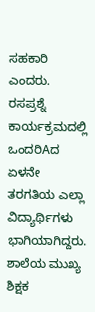ಸಹಕಾರಿ ಎಂದರು.
ರಸಪ್ರಶ್ನೆ ಕಾರ್ಯಕ್ರಮದಲ್ಲಿ ಒಂದರಿAದ ಏಳನೇ ತರಗತಿಯ ಎಲ್ಲಾ ವಿದ್ಯಾರ್ಥಿಗಳು ಭಾಗಿಯಾಗಿದ್ದರು.
ಶಾಲೆಯ ಮುಖ್ಯ ಶಿಕ್ಷಕ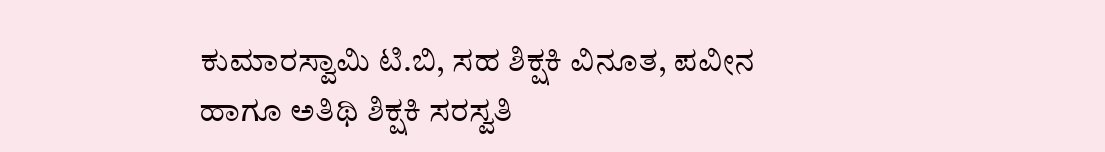ಕುಮಾರಸ್ವಾಮಿ ಟಿ.ಬಿ, ಸಹ ಶಿಕ್ಷಕಿ ವಿನೂತ, ಪವೀನ ಹಾಗೂ ಅತಿಥಿ ಶಿಕ್ಷಕಿ ಸರಸ್ವತಿ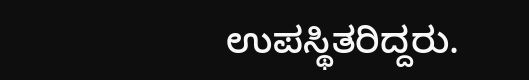ಉಪಸ್ಥಿತರಿದ್ದರು.